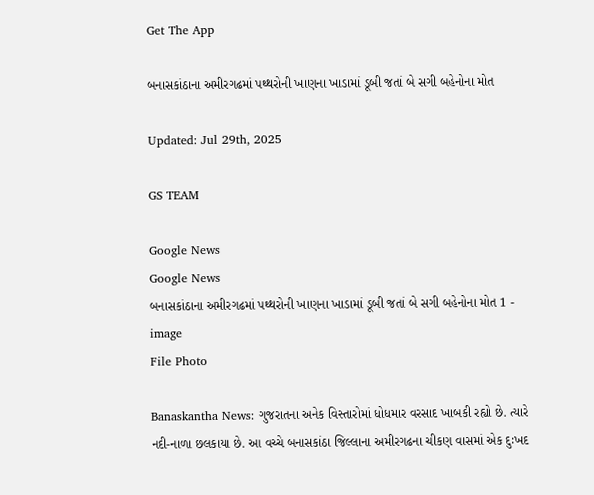Get The App

બનાસકાંઠાના અમીરગઢમાં પથ્થરોની ખાણના ખાડામાં ડૂબી જતાં બે સગી બહેનોના મોત

Updated: Jul 29th, 2025

GS TEAM

Google News
Google News
બનાસકાંઠાના અમીરગઢમાં પથ્થરોની ખાણના ખાડામાં ડૂબી જતાં બે સગી બહેનોના મોત 1 - image
File Photo

Banaskantha News: ગુજરાતના અનેક વિસ્તારોમાં ધોધમાર વરસાદ ખાબકી રહ્યો છે. ત્યારે નદી-નાળા છલકાયા છે. આ વચ્ચે બનાસકાંઠા જિલ્લાના અમીરગઢના ચીકણ વાસમાં એક દુઃખદ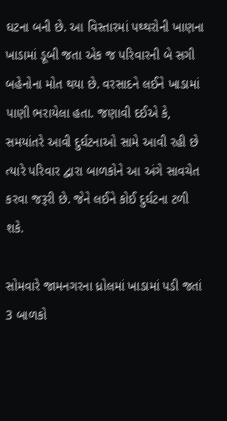ઘટના બની છે. આ વિસ્તારમાં પથ્થરોની ખાણના ખાડામાં ડૂબી જતા એક જ પરિવારની બે સગી બહેનોના મોત થયા છે. વરસાદને લઈને ખાડામાં પાણી ભરાયેલા હતા. જણાવી દઈએ કે, સમયાંતરે આવી દુર્ઘટનાઓ સામે આવી રહી છે ત્યારે પરિવાર દ્વારા બાળકોને આ અંગે સાવચેત કરવા જરૂરી છે. જેને લઈને કોઈ દુર્ઘટના ટળી શકે.

સોમવારે જામનગરના ધ્રોલમાં ખાડામાં પડી જતાં 3 બાળકો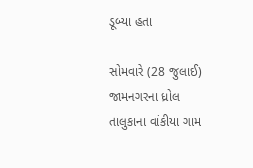ડૂબ્યા હતા

સોમવારે (28 જુલાઈ) જામનગરના ધ્રોલ તાલુકાના વાંકીયા ગામ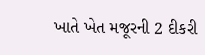ખાતે ખેત મજૂરની 2 દીકરી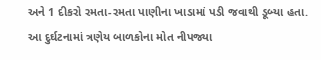અને 1 દીકરો રમતા-રમતા પાણીના ખાડામાં પડી જવાથી ડૂબ્યા હતા. આ દુર્ઘટનામાં ત્રણેય બાળકોના મોત નીપજ્યા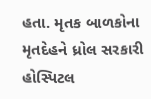હતા. મૃતક બાળકોના મૃતદેહને ધ્રોલ સરકારી હોસ્પિટલ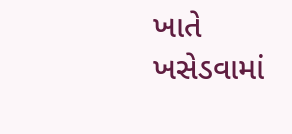ખાતે ખસેડવામાં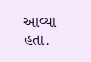આવ્યા હતા.